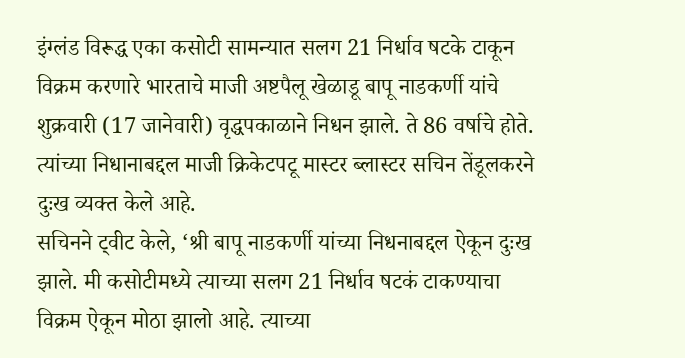इंग्लंड विरूद्ध एका कसोटी सामन्यात सलग 21 निर्धाव षटके टाकून विक्रम करणारे भारताचे माजी अष्टपैलू खेळाडू बापू नाडकर्णी यांचे शुक्रवारी (17 जानेवारी) वृद्धपकाळाने निधन झाले. ते 86 वर्षाचे होते. त्यांच्या निधानाबद्दल माजी क्रिकेटपटू मास्टर ब्लास्टर सचिन तेंडूलकरने दुःख व्यक्त केले आहे.
सचिनने ट्वीट केले, ‘श्री बापू नाडकर्णी यांच्या निधनाबद्दल ऐकून दुःख झाले. मी कसोटीमध्ये त्याच्या सलग 21 निर्धाव षटकं टाकण्याचा विक्रम ऐकून मोठा झालो आहे. त्याच्या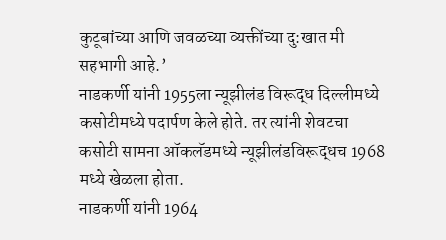कुटूबांच्या आणि जवळच्या व्यक्तींच्या दु:खात मी सहभागी आहे.’
नाडकर्णी यांनी 1955ला न्यूझीलंड विरूद्ध दिल्लीमध्ये कसोटीमध्ये पदार्पण केले होते. तर त्यांनी शेवटचा कसोटी सामना ऑकलॅडमध्ये न्यूझीलंडविरूद्धच 1968 मध्ये खेळला होता.
नाडकर्णी यांनी 1964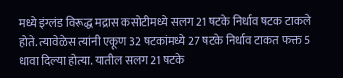मध्ये इंग्लंड विरूद्ध मद्रास कसोटीमध्ये सलग 21 षटके निर्धाव षटक टाकले होते. त्यावेळेस त्यांनी एकूण 32 षटकांमध्ये 27 षटके निर्धाव टाकत फक्त 5 धावा दिल्या होत्या. यातील सलग 21 षटके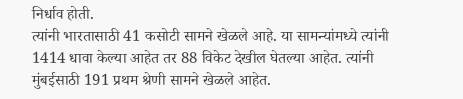निर्धाव होती.
त्यांनी भारतासाठी 41 कसोटी सामने खेळले आहे. या सामन्यांमध्ये त्यांनी 1414 धावा केल्या आहेत तर 88 विकेट देखील घेतल्या आहेत. त्यांनी मुंबईसाठी 191 प्रथम श्रेणी सामने खेळले आहेत.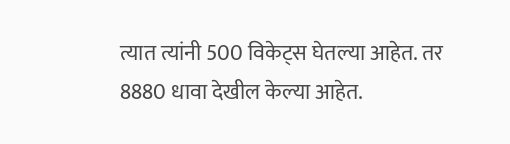त्यात त्यांनी 500 विकेट्स घेतल्या आहेत. तर 8880 धावा देखील केल्या आहेत.